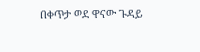በቀጥታ ወደ ዋናው ጉዳይ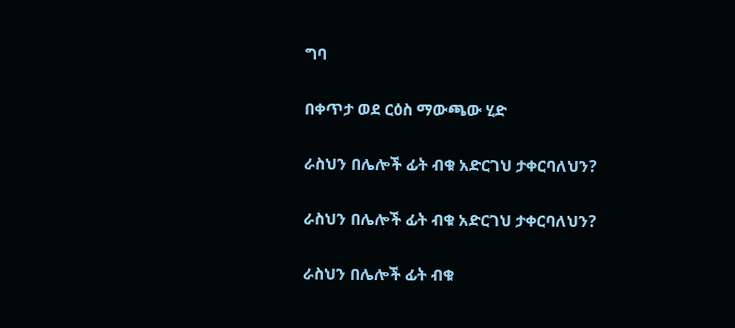ግባ

በቀጥታ ወደ ርዕስ ማውጫው ሂድ

ራስህን በሌሎች ፊት ብቁ አድርገህ ታቀርባለህን?

ራስህን በሌሎች ፊት ብቁ አድርገህ ታቀርባለህን?

ራስህን በሌሎች ፊት ብቁ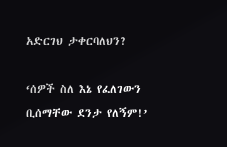አድርገህ ታቀርባለህን?

‘ሰዎች ስለ እኔ የፈለገውን ቢሰማቸው ደንታ የለኝም!’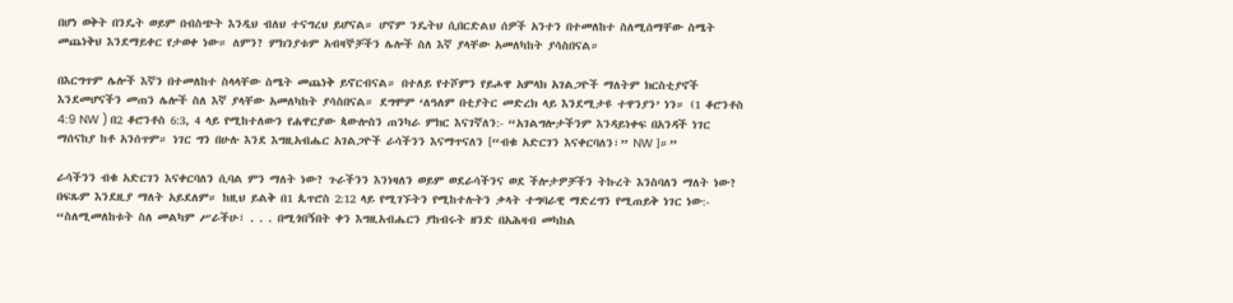በሆነ ወቅት በንዴት ወይም በብስጭት እንዲህ ብለህ ተናግረህ ይሆናል። ሆኖም ንዴትህ ሲበርድልህ ሰዎች አንተን በተመለከተ ስለሚሰማቸው ስሜት መጨነቅህ እንደማይቀር የታወቀ ነው። ለምን? ምክንያቱም አብዛኞቻችን ሌሎች ስለ እኛ ያላቸው አመለካከት ያሳስበናል።

በእርግጥም ሌሎች እኛን በተመለከተ ስላላቸው ስሜት መጨነቅ ይኖርብናል። በተለይ የተሾምን የይሖዋ አምላክ አገልጋዮች ማለትም ክርስቲያኖች እንደመሆናችን መጠን ሌሎች ስለ እኛ ያላቸው አመለካከት ያሳስበናል። ደግሞም ‘ለዓለም በቲያትር መድረክ ላይ እንደሚታዩ ተዋንያን’ ነን። (1 ቆሮንቶስ 4:9 NW ) በ2 ቆሮንቶስ 6:3, 4 ላይ የሚከተለውን የሐዋርያው ጳውሎስን ጠንካራ ምክር እናገኛለን:- “አገልግሎታችንም እንዳይነቀፍ በአንዳች ነገር ማሰናከያ ከቶ አንሰጥም። ነገር ግን በሁሉ እንደ እግዚአብሔር አገልጋዮች ራሳችንን እናማጥናለን [“ብቁ አድርገን እናቀርባለን፣” NW ]።”

ራሳችንን ብቁ አድርገን እናቀርባለን ሲባል ምን ማለት ነው? ጉራችንን እንነዛለን ወይም ወደራሳችንና ወደ ችሎታዎቻችን ትኩረት እንስባለን ማለት ነው? በፍጹም እንደዚያ ማለት አይደለም። ከዚህ ይልቅ በ1 ጴጥሮስ 2:12 ላይ የሚገኙትን የሚከተሉትን ቃላት ተግባራዊ ማድረግን የሚጠይቅ ነገር ነው:- “ስለሚመለከቱት ስለ መልካም ሥራችሁ፣ . . . በሚጎበኝበት ቀን እግዚአብሔርን ያከብሩት ዘንድ በአሕዛብ መካከል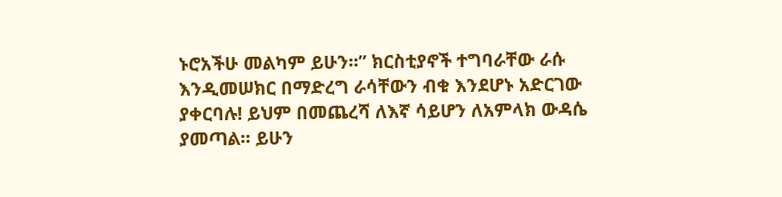ኑሮአችሁ መልካም ይሁን።” ክርስቲያኖች ተግባራቸው ራሱ እንዲመሠክር በማድረግ ራሳቸውን ብቁ እንደሆኑ አድርገው ያቀርባሉ! ይህም በመጨረሻ ለእኛ ሳይሆን ለአምላክ ውዳሴ ያመጣል። ይሁን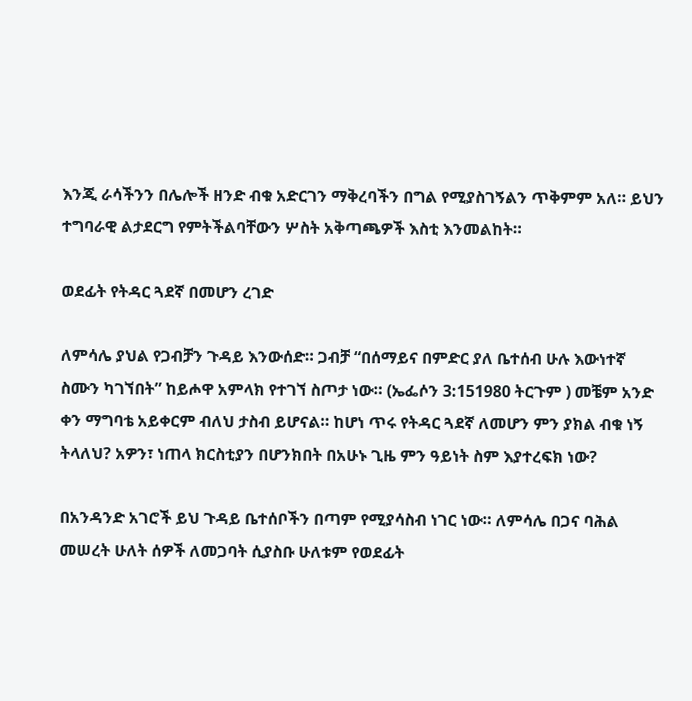እንጂ ራሳችንን በሌሎች ዘንድ ብቁ አድርገን ማቅረባችን በግል የሚያስገኝልን ጥቅምም አለ። ይህን ተግባራዊ ልታደርግ የምትችልባቸውን ሦስት አቅጣጫዎች እስቲ እንመልከት።

ወደፊት የትዳር ጓደኛ በመሆን ረገድ

ለምሳሌ ያህል የጋብቻን ጉዳይ እንውሰድ። ጋብቻ “በሰማይና በምድር ያለ ቤተሰብ ሁሉ እውነተኛ ስሙን ካገኘበት” ከይሖዋ አምላክ የተገኘ ስጦታ ነው። (ኤፌሶን 3:151980 ትርጉም ) መቼም አንድ ቀን ማግባቴ አይቀርም ብለህ ታስብ ይሆናል። ከሆነ ጥሩ የትዳር ጓደኛ ለመሆን ምን ያክል ብቁ ነኝ ትላለህ? አዎን፣ ነጠላ ክርስቲያን በሆንክበት በአሁኑ ጊዜ ምን ዓይነት ስም እያተረፍክ ነው?

በአንዳንድ አገሮች ይህ ጉዳይ ቤተሰቦችን በጣም የሚያሳስብ ነገር ነው። ለምሳሌ በጋና ባሕል መሠረት ሁለት ሰዎች ለመጋባት ሲያስቡ ሁለቱም የወደፊት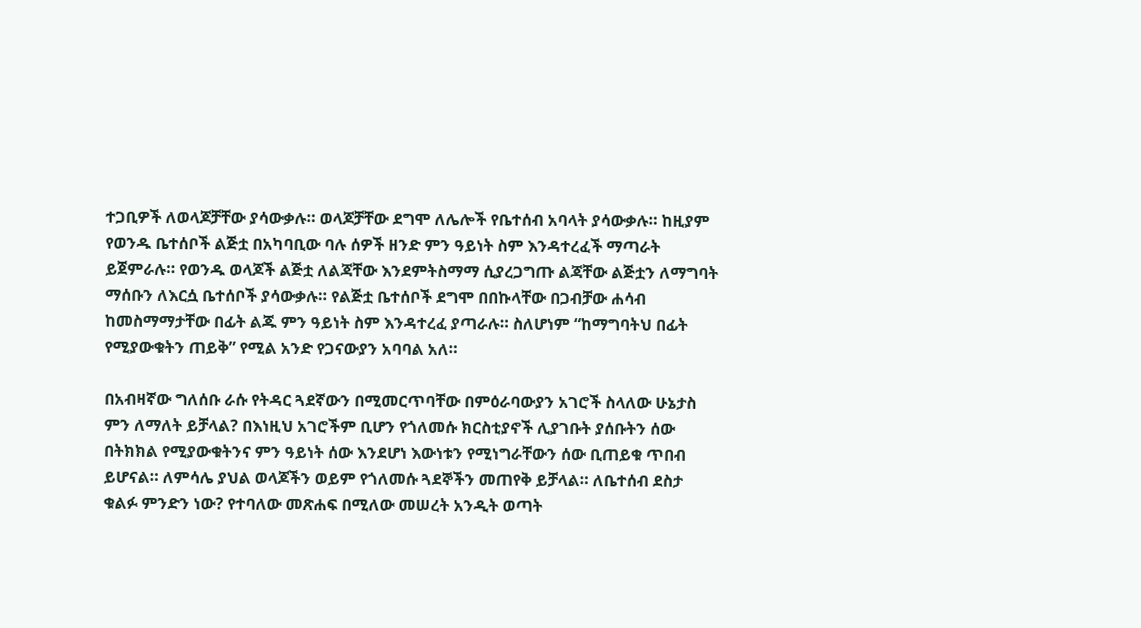ተጋቢዎች ለወላጆቻቸው ያሳውቃሉ። ወላጆቻቸው ደግሞ ለሌሎች የቤተሰብ አባላት ያሳውቃሉ። ከዚያም የወንዱ ቤተሰቦች ልጅቷ በአካባቢው ባሉ ሰዎች ዘንድ ምን ዓይነት ስም እንዳተረፈች ማጣራት ይጀምራሉ። የወንዱ ወላጆች ልጅቷ ለልጃቸው እንደምትስማማ ሲያረጋግጡ ልጃቸው ልጅቷን ለማግባት ማሰቡን ለእርሷ ቤተሰቦች ያሳውቃሉ። የልጅቷ ቤተሰቦች ደግሞ በበኩላቸው በጋብቻው ሐሳብ ከመስማማታቸው በፊት ልጁ ምን ዓይነት ስም እንዳተረፈ ያጣራሉ። ስለሆነም “ከማግባትህ በፊት የሚያውቁትን ጠይቅ” የሚል አንድ የጋናውያን አባባል አለ።

በአብዛኛው ግለሰቡ ራሱ የትዳር ጓደኛውን በሚመርጥባቸው በምዕራባውያን አገሮች ስላለው ሁኔታስ ምን ለማለት ይቻላል? በእነዚህ አገሮችም ቢሆን የጎለመሱ ክርስቲያኖች ሊያገቡት ያሰቡትን ሰው በትክክል የሚያውቁትንና ምን ዓይነት ሰው እንደሆነ እውነቱን የሚነግራቸውን ሰው ቢጠይቁ ጥበብ ይሆናል። ለምሳሌ ያህል ወላጆችን ወይም የጎለመሱ ጓደኞችን መጠየቅ ይቻላል። ለቤተሰብ ደስታ ቁልፉ ምንድን ነው? የተባለው መጽሐፍ በሚለው መሠረት አንዲት ወጣት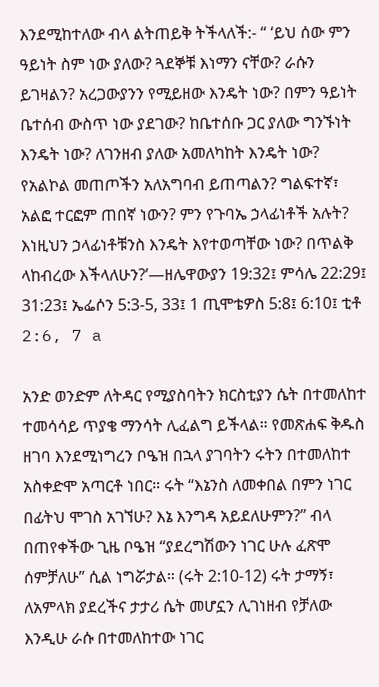እንደሚከተለው ብላ ልትጠይቅ ትችላለች:- “ ‘ይህ ሰው ምን ዓይነት ስም ነው ያለው? ጓደኞቹ እነማን ናቸው? ራሱን ይገዛልን? አረጋውያንን የሚይዘው እንዴት ነው? በምን ዓይነት ቤተሰብ ውስጥ ነው ያደገው? ከቤተሰቡ ጋር ያለው ግንኙነት እንዴት ነው? ለገንዘብ ያለው አመለካከት እንዴት ነው? የአልኮል መጠጦችን አለአግባብ ይጠጣልን? ግልፍተኛ፣ አልፎ ተርፎም ጠበኛ ነውን? ምን የጉባኤ ኃላፊነቶች አሉት? እነዚህን ኃላፊነቶቹንስ እንዴት እየተወጣቸው ነው? በጥልቅ ላከብረው እችላለሁን?’—ዘሌዋውያን 19:32፤ ምሳሌ 22:29፤ 31:23፤ ኤፌሶን 5:3-5, 33፤ 1 ጢሞቴዎስ 5:8፤ 6:10፤ ቲቶ 2:6, 7 a

አንድ ወንድም ለትዳር የሚያስባትን ክርስቲያን ሴት በተመለከተ ተመሳሳይ ጥያቄ ማንሳት ሊፈልግ ይችላል። የመጽሐፍ ቅዱስ ዘገባ እንደሚነግረን ቦዔዝ በኋላ ያገባትን ሩትን በተመለከተ አስቀድሞ አጣርቶ ነበር። ሩት “እኔንስ ለመቀበል በምን ነገር በፊትህ ሞገስ አገኘሁ? እኔ እንግዳ አይደለሁምን?” ብላ በጠየቀችው ጊዜ ቦዔዝ “ያደረግሽውን ነገር ሁሉ ፈጽሞ ሰምቻለሁ” ሲል ነግሯታል። (ሩት 2:10-12) ሩት ታማኝ፣ ለአምላክ ያደረችና ታታሪ ሴት መሆኗን ሊገነዘብ የቻለው እንዲሁ ራሱ በተመለከተው ነገር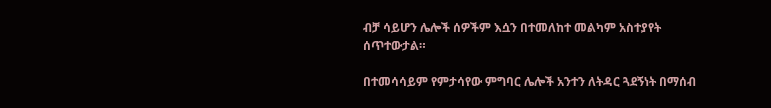ብቻ ሳይሆን ሌሎች ሰዎችም እሷን በተመለከተ መልካም አስተያየት ሰጥተውታል።

በተመሳሳይም የምታሳየው ምግባር ሌሎች አንተን ለትዳር ጓደኝነት በማሰብ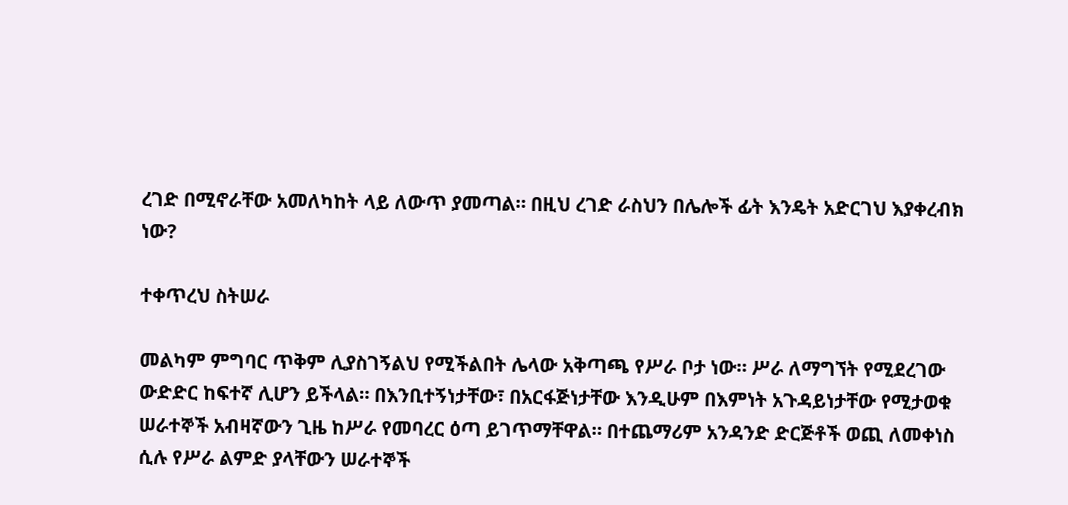ረገድ በሚኖራቸው አመለካከት ላይ ለውጥ ያመጣል። በዚህ ረገድ ራስህን በሌሎች ፊት እንዴት አድርገህ እያቀረብክ ነው?

ተቀጥረህ ስትሠራ

መልካም ምግባር ጥቅም ሊያስገኝልህ የሚችልበት ሌላው አቅጣጫ የሥራ ቦታ ነው። ሥራ ለማግኘት የሚደረገው ውድድር ከፍተኛ ሊሆን ይችላል። በእንቢተኝነታቸው፣ በአርፋጅነታቸው እንዲሁም በእምነት አጉዳይነታቸው የሚታወቁ ሠራተኞች አብዛኛውን ጊዜ ከሥራ የመባረር ዕጣ ይገጥማቸዋል። በተጨማሪም አንዳንድ ድርጅቶች ወጪ ለመቀነስ ሲሉ የሥራ ልምድ ያላቸውን ሠራተኞች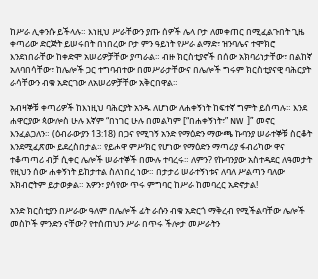ከሥራ ሊቀንሱ ይችላሉ። እነዚህ ሥራቸውን ያጡ ሰዎች ሌላ ቦታ ለመቀጠር በሚፈልጉበት ጊዜ ቀጣሪው ድርጅት ይሠሩበት በነበረው ቦታ ምን ዓይነት የሥራ ልማድ፣ ዝንባሌና ተሞክሮ እንደነበራቸው ከቀድሞ አሠሪዎቻቸው ያጣራል። ብዙ ክርስቲያኖች በሰው አክባሪነታቸው፣ በልከኛ አለባበሳቸው፣ ከሌሎች ጋር ተግባብተው በመሥራታቸውና በሌሎች ግሩም ክርስቲያናዊ ባሕርያት ራሳቸውን ብቁ አድርገው ለአሠሪዎቻቸው አቅርበዋል።

አብዛኞቹ ቀጣሪዎች ከእነዚህ ባሕርያት አንዱ ለሆነው ለሐቀኝነት ከፍተኛ ግምት ይሰጣሉ። እንደ ሐዋርያው ጳውሎስ ሁሉ እኛም “በነገር ሁሉ በመልካም [“በሐቀኝነት፣” NW  ]” መኖር እንፈልጋለን። (ዕብራውያን 13:18) በጋና የሚገኝ አንድ የማዕድን ማውጫ ኩባንያ ሠራተኞቹ ስርቆት እንደሚፈጽሙ ይደረስበታል። የይሖዋ ምሥክር የሆነው የማዕድን ማጣሪያ ፋብሪካው ዋና ተቆጣጣሪ ብቻ ሲቀር ሌሎች ሠራተኞች በሙሉ ተባረሩ። ለምን? የኩባንያው አስተዳደር ለዓመታት የዚህን ሰው ሐቀኝነት ይከታተል ስለነበረ ነው። በታታሪ ሠራተኝነቱና ለባለ ሥልጣን ባለው አክብሮትም ይታወቃል። አዎን፣ ያሳየው ጥሩ ምግባር ከሥራ ከመባረር አድኖታል!

አንድ ክርስቲያን በሥራው ዓለም በሌሎች ፊት ራሱን ብቁ አድርጎ ማቅረብ የሚችልባቸው ሌሎች መስኮች ምንድን ናቸው? የተሰጠህን ሥራ በጥሩ ችሎታ መሥራትን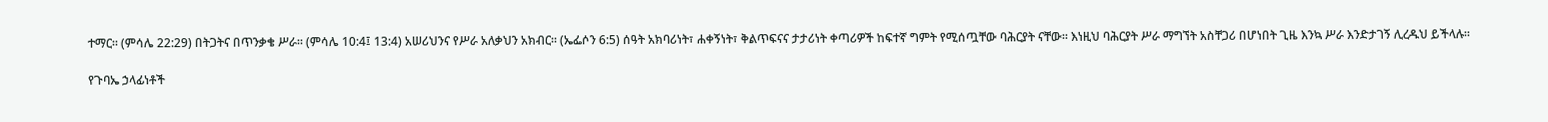ተማር። (ምሳሌ 22:29) በትጋትና በጥንቃቄ ሥራ። (ምሳሌ 10:4፤ 13:4) አሠሪህንና የሥራ አለቃህን አክብር። (ኤፌሶን 6:5) ሰዓት አክባሪነት፣ ሐቀኝነት፣ ቅልጥፍናና ታታሪነት ቀጣሪዎች ከፍተኛ ግምት የሚሰጧቸው ባሕርያት ናቸው። እነዚህ ባሕርያት ሥራ ማግኘት አስቸጋሪ በሆነበት ጊዜ እንኳ ሥራ እንድታገኝ ሊረዱህ ይችላሉ።

የጉባኤ ኃላፊነቶች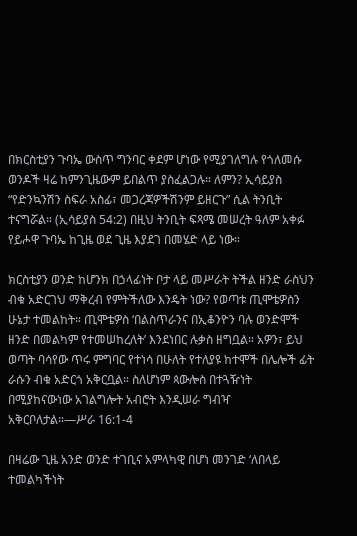በክርስቲያን ጉባኤ ውስጥ ግንባር ቀደም ሆነው የሚያገለግሉ የጎለመሱ ወንዶች ዛሬ ከምንጊዜውም ይበልጥ ያስፈልጋሉ። ለምን? ኢሳይያስ “የድንኳንሽን ስፍራ አስፊ፣ መጋረጃዎችሽንም ይዘርጉ” ሲል ትንቢት ተናግሯል። (ኢሳይያስ 54:2) በዚህ ትንቢት ፍጻሜ መሠረት ዓለም አቀፉ የይሖዋ ጉባኤ ከጊዜ ወደ ጊዜ እያደገ በመሄድ ላይ ነው።

ክርስቲያን ወንድ ከሆንክ በኃላፊነት ቦታ ላይ መሥራት ትችል ዘንድ ራስህን ብቁ አድርገህ ማቅረብ የምትችለው እንዴት ነው? የወጣቱ ጢሞቴዎስን ሁኔታ ተመልከት። ጢሞቴዎስ ‘በልስጥራንና በኢቆንዮን ባሉ ወንድሞች ዘንድ በመልካም የተመሠከረለት’ እንደነበር ሉቃስ ዘግቧል። አዎን፣ ይህ ወጣት ባሳየው ጥሩ ምግባር የተነሳ በሁለት የተለያዩ ከተሞች በሌሎች ፊት ራሱን ብቁ አድርጎ አቅርቧል። ስለሆነም ጳውሎስ በተጓዥነት በሚያከናውነው አገልግሎት አብሮት እንዲሠራ ግብዣ አቅርቦለታል።—ሥራ 16:1-4

በዛሬው ጊዜ አንድ ወንድ ተገቢና አምላካዊ በሆነ መንገድ ‘ለበላይ ተመልካችነት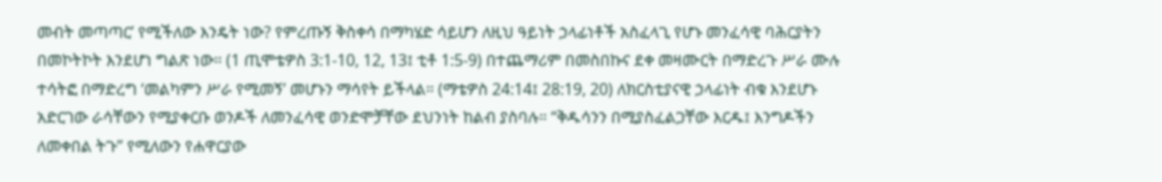መብት መጣጣር’ የሚችለው እንዴት ነው? የምረጡኝ ቅስቀሳ በማካሄድ ሳይሆን ለዚህ ዓይነት ኃላፊነቶች አስፈላጊ የሆኑ መንፈሳዊ ባሕርያትን በመኮትኮት እንደሆነ ግልጽ ነው። (1 ጢሞቴዎስ 3:1-10, 12, 13፤ ቲቶ 1:5-9) በተጨማሪም በመስበኩና ደቀ መዛሙርት በማድረጉ ሥራ ሙሉ ተሳትፎ በማድረግ ‘መልካምን ሥራ የሚመኝ’ መሆኑን ማሳየት ይችላል። (ማቴዎስ 24:14፤ 28:19, 20) ለክርስቲያናዊ ኃላፊነት ብቁ እንደሆኑ አድርገው ራሳቸውን የሚያቀርቡ ወንዶች ለመንፈሳዊ ወንድሞቻቸው ደህንነት ከልብ ያስባሉ። “ቅዱሳንን በሚያስፈልጋቸው እርዱ፤ እንግዶችን ለመቀበል ትጉ” የሚለውን የሐዋርያው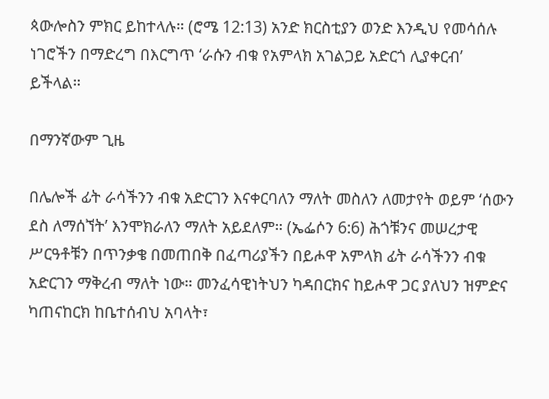ጳውሎስን ምክር ይከተላሉ። (ሮሜ 12:13) አንድ ክርስቲያን ወንድ እንዲህ የመሳሰሉ ነገሮችን በማድረግ በእርግጥ ‘ራሱን ብቁ የአምላክ አገልጋይ አድርጎ ሊያቀርብ’ ይችላል።

በማንኛውም ጊዜ

በሌሎች ፊት ራሳችንን ብቁ አድርገን እናቀርባለን ማለት መስለን ለመታየት ወይም ‘ሰውን ደስ ለማሰኘት’ እንሞክራለን ማለት አይደለም። (ኤፌሶን 6:6) ሕጎቹንና መሠረታዊ ሥርዓቶቹን በጥንቃቄ በመጠበቅ በፈጣሪያችን በይሖዋ አምላክ ፊት ራሳችንን ብቁ አድርገን ማቅረብ ማለት ነው። መንፈሳዊነትህን ካዳበርክና ከይሖዋ ጋር ያለህን ዝምድና ካጠናከርክ ከቤተሰብህ አባላት፣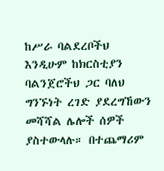ከሥራ ባልደረቦችህ እንዲሁም ከክርስቲያን ባልንጀሮችህ ጋር ባለህ ግንኙነት ረገድ ያደረግኸውን መሻሻል ሌሎች ሰዎች ያስተውላሉ። በተጨማሪም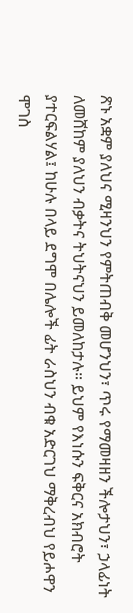ጽኑ አቋም ያለህና ሚዛንህን የምትጠብቅ መሆንህን፣ ጥሩ የማመዛዘን ችሎታህን፣ ኃላፊነት ለመሸከም ያለህን ብቃትና ትህትናህን ይመለከታሉ። ይህም የእነሱን ፍቅርና አክብሮት ያተርፍልሃል፤ ከሁሉ በላይ ደግሞ በሌሎች ፊት ራስህን ብቁ አድርገህ ማቅረብህ የይሖዋን ሞገስ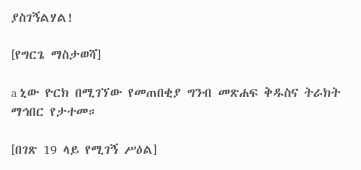ያስገኝልሃል!

[የግርጌ ማስታወሻ]

a ኒው ዮርክ በሚገኘው የመጠበቂያ ግንብ መጽሐፍ ቅዱስና ትራክት ማኅበር የታተመ።

[በገጽ 19 ላይ የሚገኝ ሥዕል]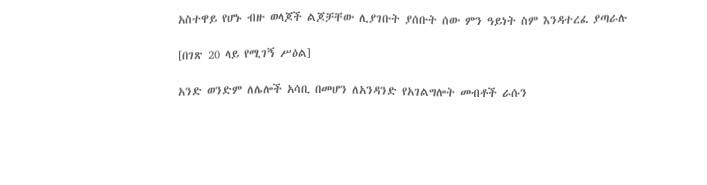አስተዋይ የሆኑ ብዙ ወላጆች ልጆቻቸው ሊያገቡት ያሰቡት ሰው ምን ዓይነት ስም እንዳተረፈ ያጣራሉ

[በገጽ 20 ላይ የሚገኝ ሥዕል]

አንድ ወንድም ለሌሎች አሳቢ በመሆን ለአንዳንድ የአገልግሎት መብቶች ራሱን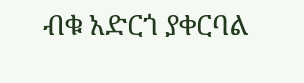ብቁ አድርጎ ያቀርባል